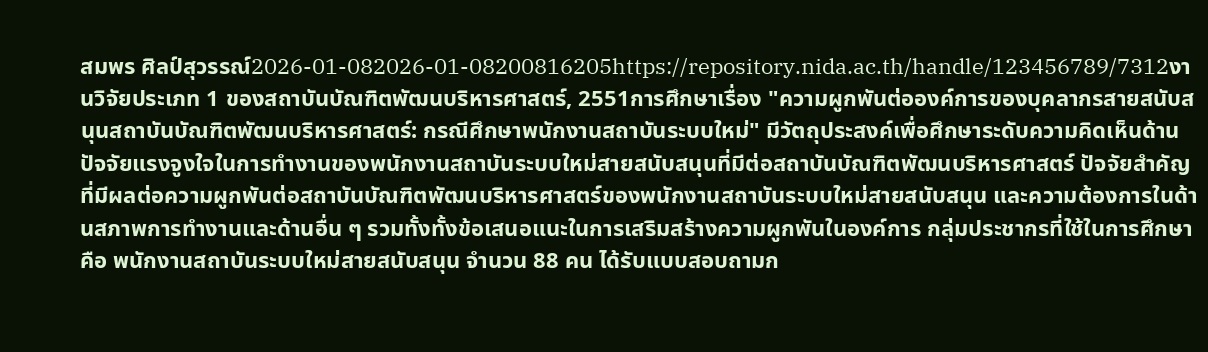สมพร ศิลป์สุวรรณ์2026-01-082026-01-08200816205https://repository.nida.ac.th/handle/123456789/7312งานวิจัยประเภท 1 ของสถาบันบัณฑิตพัฒนบริหารศาสตร์, 2551การศึกษาเรื่อง "ความผูกพันต่อองค์การของบุคลากรสายสนับสนุนสถาบันบัณฑิตพัฒนบริหารศาสตร์: กรณีศึกษาพนักงานสถาบันระบบใหม่" มีวัตถุประสงค์เพื่อศึกษาระดับความคิดเห็นด้านปัจจัยแรงจูงใจในการทำงานของพนักงานสถาบันระบบใหม่สายสนับสนุนที่มีต่อสถาบันบัณฑิตพัฒนบริหารศาสตร์ ปัจจัยสำคัญที่มีผลต่อความผูกพันต่อสถาบันบัณฑิตพัฒนบริหารศาสตร์ของพนักงานสถาบันระบบใหม่สายสนับสนุน และความต้องการในด้านสภาพการทำงานและด้านอื่น ๆ รวมทั้งทั้งข้อเสนอแนะในการเสริมสร้างความผูกพันในองค์การ กลุ่มประชากรที่ใช้ในการศึกษาคือ พนักงานสถาบันระบบใหม่สายสนับสนุน จำนวน 88 คน ได้รับแบบสอบถามก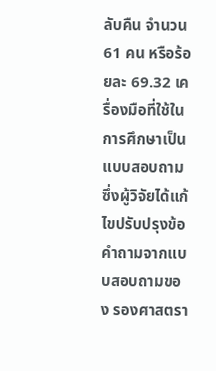ลับคืน จำนวน 61 คน หรือร้อยละ 69.32 เครื่องมือที่ใช้ในการศึกษาเป็นแบบสอบถามซึ่งผู้วิจัยได้แก้ไขปรับปรุงข้อคำถามจากแบบสอบถามของ รองศาสตรา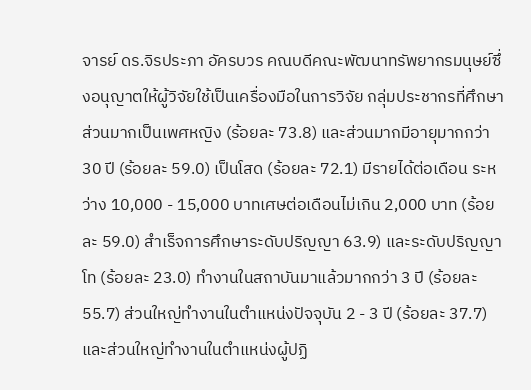จารย์ ดร.จิรประภา อัครบวร คณบดีคณะพัฒนาทรัพยากรมนุษย์ซึ่งอนุญาตให้ผู้วิจัยใช้เป็นเครื่องมือในการวิจัย กลุ่มประชากรที่ศึกษาส่วนมากเป็นเพศหญิง (ร้อยละ 73.8) และส่วนมากมีอายุมากกว่า 30 ปี (ร้อยละ 59.0) เป็นโสด (ร้อยละ 72.1) มีรายได้ต่อเดือน ระหว่าง 10,000 - 15,000 บาทเศษต่อเดือนไม่เกิน 2,000 บาท (ร้อยละ 59.0) สำเร็จการศึกษาระดับปริญญา 63.9) และระดับปริญญาโท (ร้อยละ 23.0) ทำงานในสถาบันมาแล้วมากกว่า 3 ปี (ร้อยละ 55.7) ส่วนใหญ่ทำงานในตำแหน่งปัจจุบัน 2 - 3 ปี (ร้อยละ 37.7) และส่วนใหญ่ทำงานในตำแหน่งผู้ปฏิ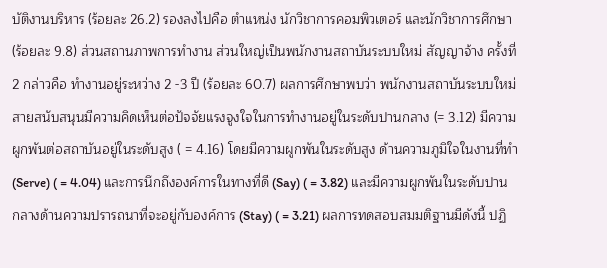บัติงานบริหาร (ร้อยละ 26.2) รองลงไปคือ ตำแหน่ง นักวิชาการคอมพิวเตอร์ และนักวิชาการศึกษา (ร้อยละ 9.8) ส่วนสถานภาพการทำงาน ส่วนใหญ่เป็นพนักงานสถาบันระบบใหม่ สัญญาจ้าง ครั้งที่ 2 กล่าวคือ ทำงานอยู่ระหว่าง 2 -3 ปี (ร้อยละ 60.7) ผลการศึกษาพบว่า พนักงานสถาบันระบบใหม่สายสนับสนุนมีความคิดเห็นต่อปัจจัยแรงจูงใจในการทำงานอยู่ในระดับปานกลาง (= 3.12) มีความผูกพันต่อสถาบันอยู่ในระดับสูง ( = 4.16) โดยมีความผูกพันในระดับสูง ด้านความภูมิใจในงานที่ทำ (Serve) ( = 4.04) และการนึกถึงองค์การในทางที่ดี (Say) ( = 3.82) และมีความผูกพันในระดับปานกลางด้านความปรารถนาที่จะอยู่กับองค์การ (Stay) ( = 3.21) ผลการทดสอบสมมติฐานมีดังนี้ ปฏิ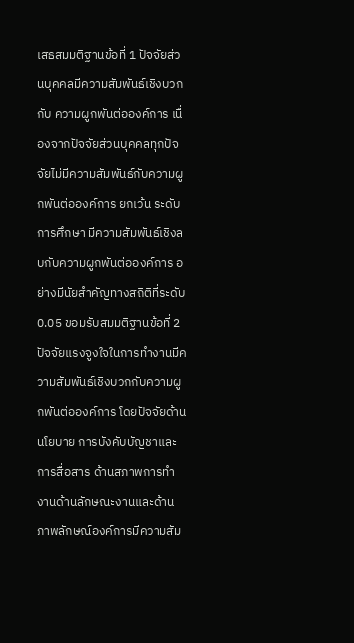เสธสมมติฐานข้อที่ 1 ปัจจัยส่วนบุคคลมีความสัมพันธ์เชิงบวกกับ ความผูกพันต่อองค์การ เนื่องจากปัจจัยส่วนบุคคลทุกปัจจัยไม่มีความสัมพันธ์กับความผูกพันต่อองค์การ ยกเว้น ระดับการศึกษา มีความสัมพันธ์เชิงลบกับความผูกพันต่อองค์การ อย่างมีนัยสำคัญทางสถิติที่ระดับ 0.05 ขอมรับสมมติฐานข้อที่ 2 ปัจจัยแรงจูงใจในการทำงานมีความสัมพันธ์เชิงบวกกับความผูกพันต่อองค์การ โดยปัจจัยด้าน นโยบาย การบังคับบัญชาและการสื่อสาร ด้านสภาพการทำงานด้านลักษณะงานและด้านภาพลักษณ์องค์การมีความสัม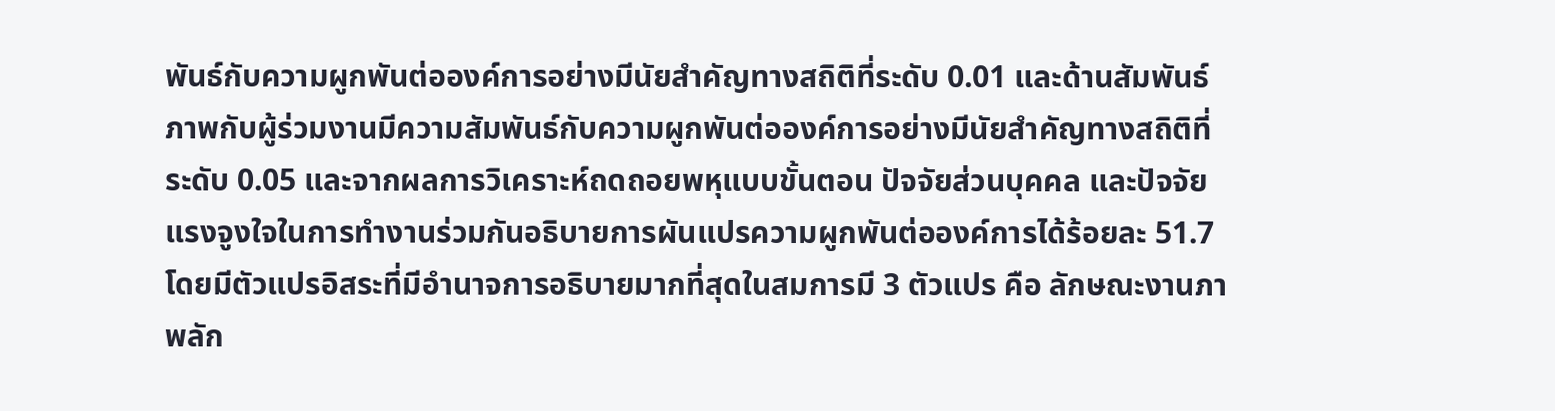พันธ์กับความผูกพันต่อองค์การอย่างมีนัยสำคัญทางสถิติที่ระดับ 0.01 และด้านสัมพันธ์ภาพกับผู้ร่วมงานมีความสัมพันธ์กับความผูกพันต่อองค์การอย่างมีนัยสำคัญทางสถิติที่ระดับ 0.05 และจากผลการวิเคราะห์ถดถอยพหุแบบขั้นตอน ปัจจัยส่วนบุคคล และปัจจัยแรงจูงใจในการทำงานร่วมกันอธิบายการผันแปรความผูกพันต่อองค์การได้ร้อยละ 51.7 โดยมีตัวแปรอิสระที่มีอำนาจการอธิบายมากที่สุดในสมการมี 3 ตัวแปร คือ ลักษณะงานภาพลัก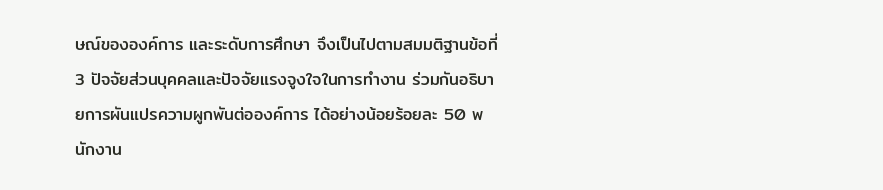ษณ์ขององค์การ และระดับการศึกษา จึงเป็นไปตามสมมติฐานข้อที่ 3 ปัจจัยส่วนบุคคลและปัจจัยแรงจูงใจในการทำงาน ร่วมกันอธิบายการผันแปรความผูกพันต่อองค์การ ได้อย่างน้อยร้อยละ 50 พนักงาน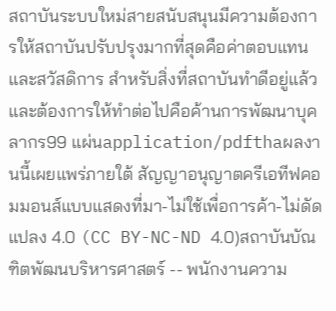สถาบันระบบใหม่สายสนับสนุนมีความต้องการให้สถาบันปรับปรุงมากที่สุดคือค่าตอบแทนและสวัสดิการ สำหรับสิ่งที่สถาบันทำดีอยู่แล้วและต้องการให้ทำต่อไปคือค้านการพัฒนาบุคลากร99 แผ่นapplication/pdfthaผลงานนี้เผยแพร่ภายใต้ สัญญาอนุญาตครีเอทีฟคอมมอนส์แบบแสดงที่มา-ไม่ใช้เพื่อการค้า-ไม่ดัดแปลง 4.0 (CC BY-NC-ND 4.0)สถาบันบัณฑิตพัฒนบริหารศาสตร์ -- พนักงานความ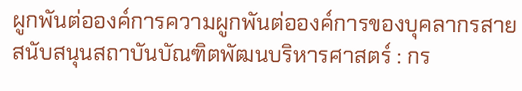ผูกพันต่อองค์การความผูกพันต่อองค์การของบุคลากรสายสนับสนุนสถาบันบัณฑิตพัฒนบริหารศาสตร์ : กร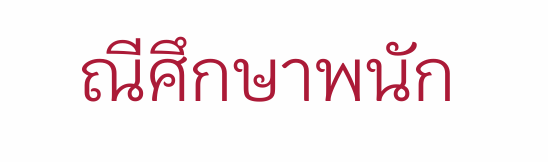ณีศึกษาพนัก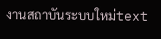งานสถาบันระบบใหม่text